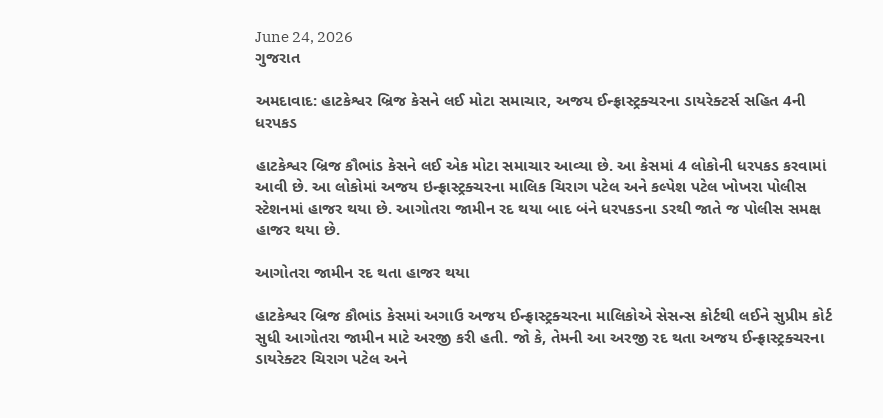June 24, 2026
ગુજરાત

અમદાવાદ: હાટકેશ્વર બ્રિજ કેસને લઈ મોટા સમાચાર, અજય ઈન્ફ્રાસ્ટ્રક્ચરના ડાયરેક્ટર્સ સહિત 4ની ધરપકડ

હાટકેશ્વર બ્રિજ કૌભાંડ કેસને લઈ એક મોટા સમાચાર આવ્યા છે. આ કેસમાં 4 લોકોની ધરપકડ કરવામાં આવી છે. આ લોકોમાં અજય ઇન્ફ્રાસ્ટ્રક્ચરના માલિક ચિરાગ પટેલ અને કલ્પેશ પટેલ ખોખરા પોલીસ સ્ટેશનમાં હાજર થયા છે. આગોતરા જામીન રદ થયા બાદ બંને ધરપકડના ડરથી જાતે જ પોલીસ સમક્ષ હાજર થયા છે.

આગોતરા જામીન રદ થતા હાજર થયા

હાટકેશ્વર બ્રિજ કૌભાંડ કેસમાં અગાઉ અજય ઈન્ફ્રાસ્ટ્રક્ચરના માલિકોએ સેસન્સ કોર્ટથી લઈને સુપ્રીમ કોર્ટ સુધી આગોતરા જામીન માટે અરજી કરી હતી. જો કે, તેમની આ અરજી રદ થતા અજય ઈન્ફ્રાસ્ટ્રક્ચરના ડાયરેક્ટર ચિરાગ પટેલ અને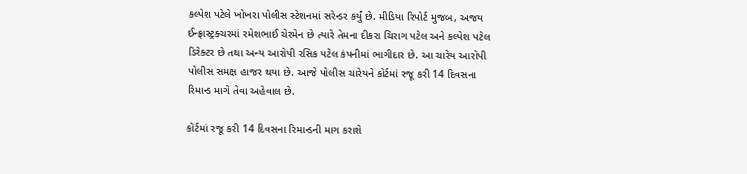કલ્પેશ પટેલે ખોખરા પોલીસ સ્ટેશનમાં સરેન્ડર કર્યું છે. મીડિયા રિપોર્ટ મુજબ, અજય ઈન્ફ્રાસ્ટ્રક્ચરમાં રમેશભાઈ ચેરમેન છે ત્યારે તેમના દીકરા ચિરાગ પટેલ અને કલ્પેશ પટેલ ડિરેક્ટર છે તથા અન્ય આરોપી રસિક પટેલ કંપનીમાં ભાગીદાર છે. આ ચારેય આરોપી પોલીસ સમક્ષ હાજર થયા છે. આજે પોલીસ ચારેયને કોર્ટમાં રજૂ કરી 14 દિવસના રિમાન્ડ માગે તેવા અહેવાલ છે.

કોર્ટમાં રજૂ કરી 14 દિવસના રિમાન્ડની માગ કરાશે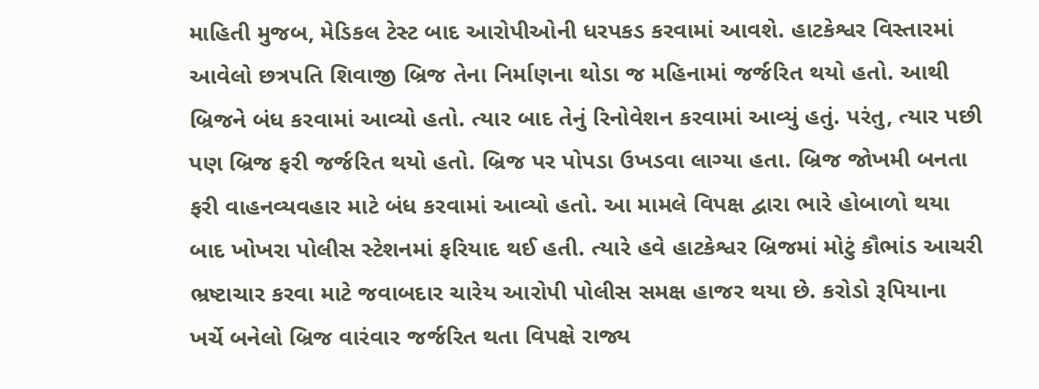માહિતી મુજબ, મેડિકલ ટેસ્ટ બાદ આરોપીઓની ધરપકડ કરવામાં આવશે. હાટકેશ્વર વિસ્તારમાં આવેલો છત્રપતિ શિવાજી બ્રિજ તેના નિર્માણના થોડા જ મહિનામાં જર્જરિત થયો હતો. આથી બ્રિજને બંધ કરવામાં આવ્યો હતો. ત્યાર બાદ તેનું રિનોવેશન કરવામાં આવ્યું હતું. પરંતુ, ત્યાર પછી પણ બ્રિજ ફરી જર્જરિત થયો હતો. બ્રિજ પર પોપડા ઉખડવા લાગ્યા હતા. બ્રિજ જોખમી બનતા ફરી વાહનવ્યવહાર માટે બંધ કરવામાં આવ્યો હતો. આ મામલે વિપક્ષ દ્વારા ભારે હોબાળો થયા બાદ ખોખરા પોલીસ સ્ટેશનમાં ફરિયાદ થઈ હતી. ત્યારે હવે હાટકેશ્વર બ્રિજમાં મોટું કૌભાંડ આચરી ભ્રષ્ટાચાર કરવા માટે જવાબદાર ચારેય આરોપી પોલીસ સમક્ષ હાજર થયા છે. કરોડો રૂપિયાના ખર્ચે બનેલો બ્રિજ વારંવાર જર્જરિત થતા વિપક્ષે રાજ્ય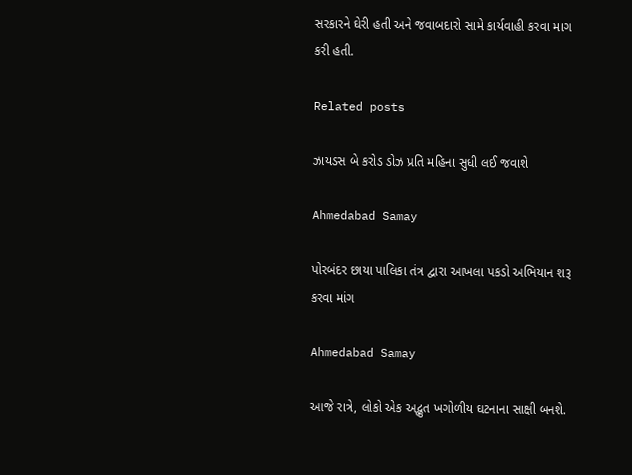સરકારને ઘેરી હતી અને જવાબદારો સામે કાર્યવાહી કરવા માગ કરી હતી.

Related posts

ઝાયડસ બે કરોડ ડોઝ પ્રતિ મહિના સુધી લઈ જવાશે

Ahmedabad Samay

પોરબંદર છાયા પાલિકા તંત્ર દ્વારા આખલા પકડો અભિયાન શરૂ કરવા માંગ

Ahmedabad Samay

આજે રાત્રે, લોકો એક અદ્ભુત ખગોળીય ઘટનાના સાક્ષી બનશે.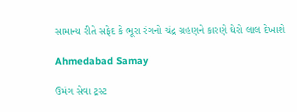સામાન્ય રીતે સફેદ કે ભૂરા રંગનો ચંદ્ર ગ્રહણને કારણે ઘેરો લાલ દેખાશે

Ahmedabad Samay

ઉમંગ સેવા ટ્રસ્ટ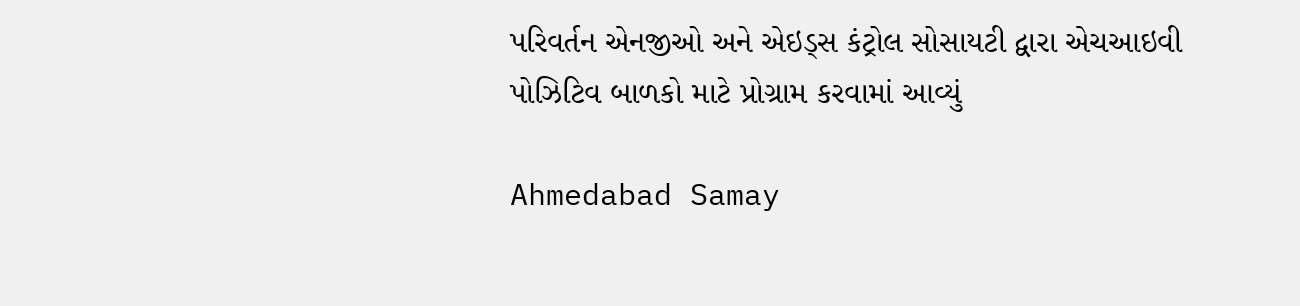પરિવર્તન એનજીઓ અને એઇડ્સ કંટ્રોલ સોસાયટી દ્વારા એચઆઇવી પોઝિટિવ બાળકો માટે પ્રોગ્રામ કરવામાં આવ્યું

Ahmedabad Samay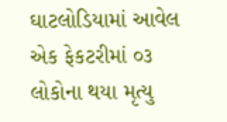ઘાટલોડિયામાં આવેલ એક ફેકટરીમાં ૦૩ લોકોના થયા મૃત્યુ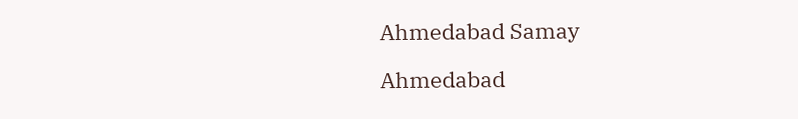Ahmedabad Samay

Ahmedabad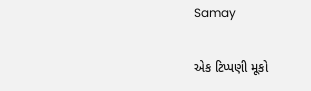Samay

એક ટિપ્પણી મૂકો